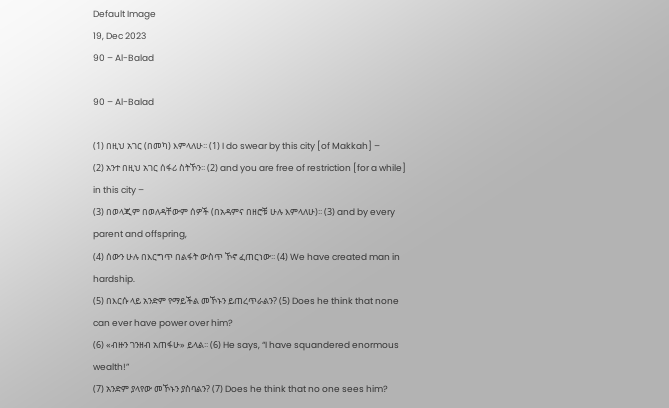Default Image
19, Dec 2023
90 – Al-Balad

90 – Al-Balad

(1) በዚህ አገር (በመካ) እምላለሁ፡፡ (1) I do swear by this city [of Makkah] –
(2) አንተ በዚህ አገር ሰፋሪ ስትኾን፡፡ (2) and you are free of restriction [for a while] in this city –
(3) በወላጂም በወለዳቸውም ሰዎች (በአዳምና በዘሮቹ ሁሉ እምላለሁ)፡፡ (3) and by every parent and offspring,
(4) ሰውን ሁሉ በእርግጥ በልፋት ውስጥ ኾኖ ፈጠርነው፡፡ (4) We have created man in hardship.
(5) በእርሱ ላይ አንድም የማይችል መኾኑን ይጠረጥራልን? (5) Does he think that none can ever have power over him?
(6) «ብዙን ገንዘብ አጠፋሁ» ይላል፡፡ (6) He says, “I have squandered enormous wealth!”
(7) አንድም ያላየው መኾኑን ያስባልን? (7) Does he think that no one sees him?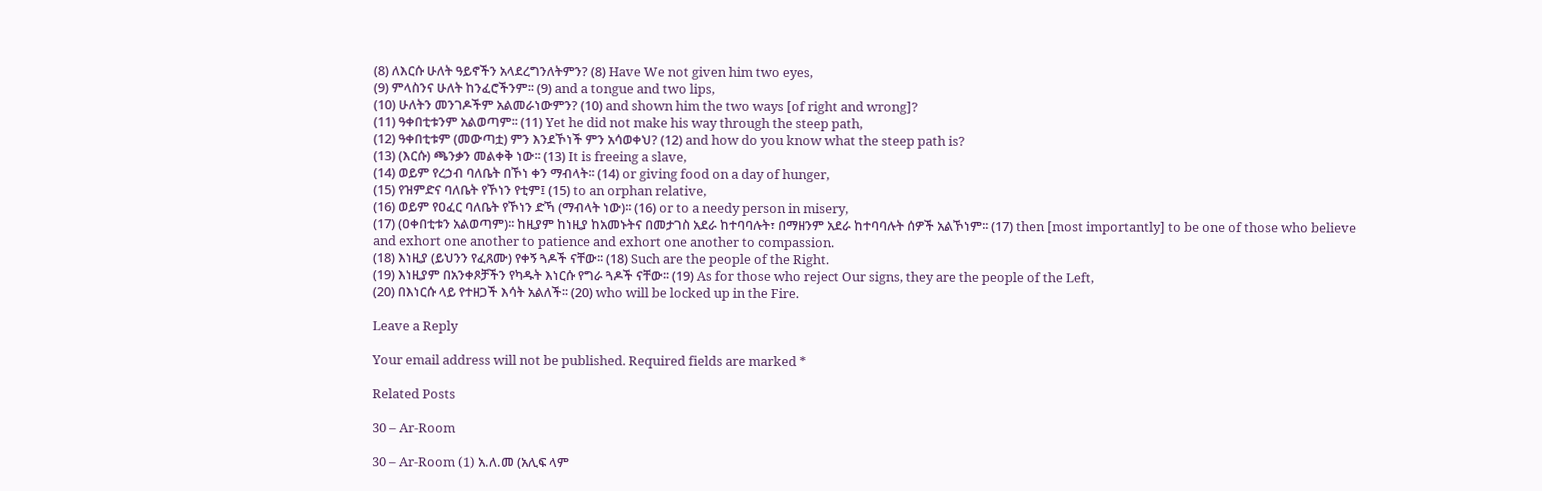(8) ለእርሱ ሁለት ዓይኖችን አላደረግንለትምን? (8) Have We not given him two eyes,
(9) ምላስንና ሁለት ከንፈሮችንም፡፡ (9) and a tongue and two lips,
(10) ሁለትን መንገዶችም አልመራነውምን? (10) and shown him the two ways [of right and wrong]?
(11) ዓቀበቲቱንም አልወጣም፡፡ (11) Yet he did not make his way through the steep path,
(12) ዓቀበቲቱም (መውጣቷ) ምን እንደኾነች ምን አሳወቀህ? (12) and how do you know what the steep path is?
(13) (እርሱ) ጫንቃን መልቀቅ ነው፡፡ (13) It is freeing a slave,
(14) ወይም የረኃብ ባለቤት በኾነ ቀን ማብላት፡፡ (14) or giving food on a day of hunger,
(15) የዝምድና ባለቤት የኾነን የቲም፤ (15) to an orphan relative,
(16) ወይም የዐፈር ባለቤት የኾነን ድኻ (ማብላት ነው)፡፡ (16) or to a needy person in misery,
(17) (ዐቀበቲቱን አልወጣም)፡፡ ከዚያም ከነዚያ ከአመኑትና በመታገስ አደራ ከተባባሉት፣ በማዘንም አደራ ከተባባሉት ሰዎች አልኾነም፡፡ (17) then [most importantly] to be one of those who believe and exhort one another to patience and exhort one another to compassion.
(18) እነዚያ (ይህንን የፈጸሙ) የቀኝ ጓዶች ናቸው፡፡ (18) Such are the people of the Right.
(19) እነዚያም በአንቀጾቻችን የካዱት እነርሱ የግራ ጓዶች ናቸው፡፡ (19) As for those who reject Our signs, they are the people of the Left,
(20) በእነርሱ ላይ የተዘጋች እሳት አልለች፡፡ (20) who will be locked up in the Fire.

Leave a Reply

Your email address will not be published. Required fields are marked *

Related Posts

30 – Ar-Room

30 – Ar-Room (1) አ.ለ.መ (አሊፍ ላም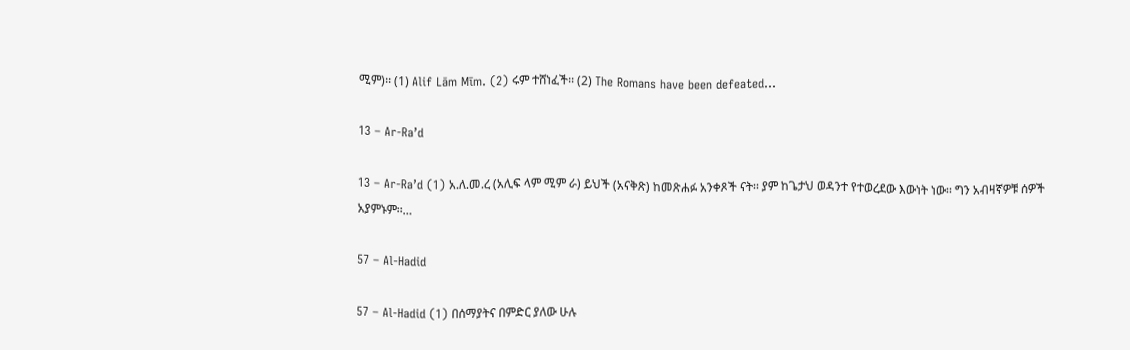ሚም)፡፡ (1) Alif Lām Mīm. (2) ሩም ተሸነፈች፡፡ (2) The Romans have been defeated…

13 – Ar-Ra’d

13 – Ar-Ra’d (1) አ.ለ.መ.ረ (አሊፍ ላም ሚም ራ) ይህች (አናቅጽ) ከመጽሐፉ አንቀጾች ናት፡፡ ያም ከጌታህ ወዳንተ የተወረደው እውነት ነው፡፡ ግን አብዛኛዎቹ ሰዎች አያምኑም፡፡…

57 – Al-Hadid

57 – Al-Hadid (1) በሰማያትና በምድር ያለው ሁሉ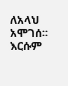ለአላህ አሞገሰ፡፡ እርሱም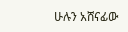ሁሉን አሸናፊው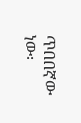ጥበበኛው ነው፡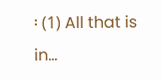፡ (1) All that is in…